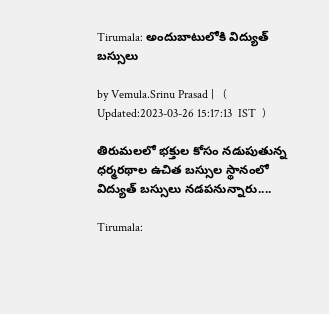Tirumala: అందుబాటులోకి విద్యుత్ బస్సులు

by Vemula.Srinu Prasad |   (  Updated:2023-03-26 15:17:13  IST  )

తిరుమలలో భక్తుల కోసం నడుపుతున్న ధర్మరథాల ఉచిత బస్సుల స్థానంలో విద్యుత్‌ బస్సులు నడపనున్నారు....

Tirumala: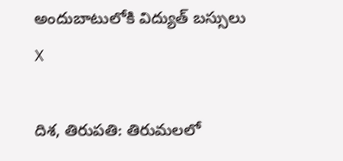అందుబాటులోకి విద్యుత్ బస్సులు
X

దిశ, తిరుపతి: తిరుమలలో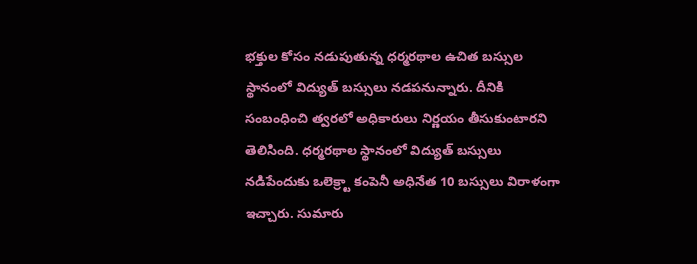భక్తుల కోసం నడుపుతున్న ధర్మరథాల ఉచిత బస్సుల స్థానంలో విద్యుత్‌ బస్సులు నడపనున్నారు. దీనికి సంబంధించి త్వరలో అధికారులు నిర్ణయం తీసుకుంటారని తెలిసింది. ధర్మరథాల స్థానంలో విద్యుత్‌ బస్సులు నడిపేందుకు ఒలెక్ర్టా కంపెనీ అధినేత 10 బస్సులు విరాళంగా ఇచ్చారు. సుమారు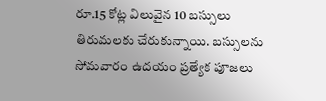రూ.15 కోట్ల విలువైన 10 బస్సులు తిరుమలకు చేరుకున్నాయి. బస్సులను సోమవారం ఉదయం ప్రత్యేక పూజలు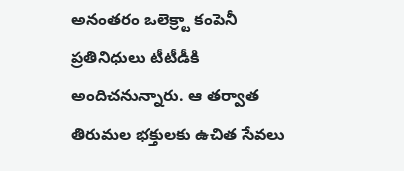అనంతరం ఒలెక్ర్టా కంపెనీ ప్రతినిధులు టీటీడీకి అందిచనున్నారు. ఆ తర్వాత తిరుమల భక్తులకు ఉచిత సేవలు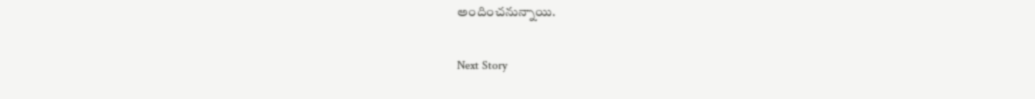అందించనున్నాయి.

Next Story